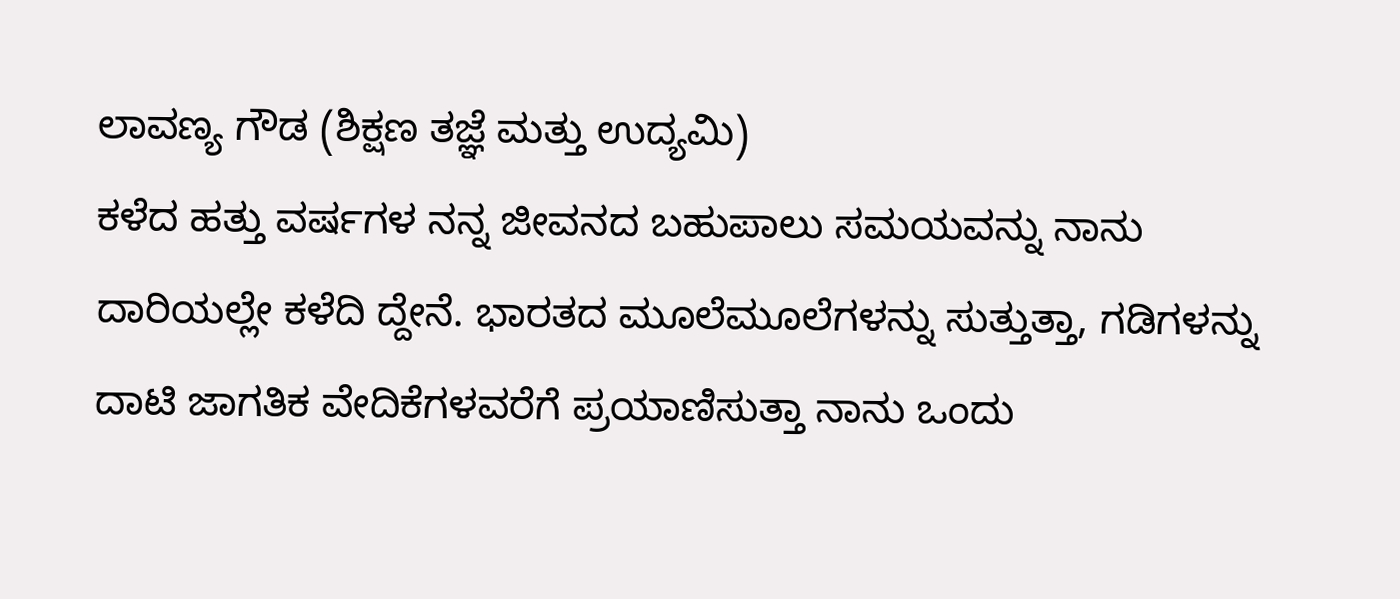ಲಾವಣ್ಯ ಗೌಡ (ಶಿಕ್ಷಣ ತಜ್ಞೆ ಮತ್ತು ಉದ್ಯಮಿ)
ಕಳೆದ ಹತ್ತು ವರ್ಷಗಳ ನನ್ನ ಜೀವನದ ಬಹುಪಾಲು ಸಮಯವನ್ನು ನಾನು ದಾರಿಯಲ್ಲೇ ಕಳೆದಿ ದ್ದೇನೆ. ಭಾರತದ ಮೂಲೆಮೂಲೆಗಳನ್ನು ಸುತ್ತುತ್ತಾ, ಗಡಿಗಳನ್ನು ದಾಟಿ ಜಾಗತಿಕ ವೇದಿಕೆಗಳವರೆಗೆ ಪ್ರಯಾಣಿಸುತ್ತಾ ನಾನು ಒಂದು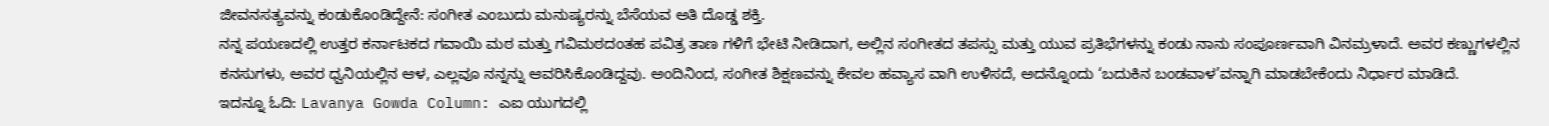ಜೀವನಸತ್ಯವನ್ನು ಕಂಡುಕೊಂಡಿದ್ದೇನೆ: ಸಂಗೀತ ಎಂಬುದು ಮನುಷ್ಯರನ್ನು ಬೆಸೆಯವ ಅತಿ ದೊಡ್ಡ ಶಕ್ತಿ.
ನನ್ನ ಪಯಣದಲ್ಲಿ ಉತ್ತರ ಕರ್ನಾಟಕದ ಗವಾಯಿ ಮಠ ಮತ್ತು ಗವಿಮಠದಂತಹ ಪವಿತ್ರ ತಾಣ ಗಳಿಗೆ ಭೇಟಿ ನೀಡಿದಾಗ, ಅಲ್ಲಿನ ಸಂಗೀತದ ತಪಸ್ಸು ಮತ್ತು ಯುವ ಪ್ರತಿಭೆಗಳನ್ನು ಕಂಡು ನಾನು ಸಂಪೂರ್ಣವಾಗಿ ವಿನಮ್ರಳಾದೆ. ಅವರ ಕಣ್ಣುಗಳಲ್ಲಿನ ಕನಸುಗಳು, ಅವರ ಧ್ವನಿಯಲ್ಲಿನ ಆಳ, ಎಲ್ಲವೂ ನನ್ನನ್ನು ಆವರಿಸಿಕೊಂಡಿದ್ದವು. ಅಂದಿನಿಂದ, ಸಂಗೀತ ಶಿಕ್ಷಣವನ್ನು ಕೇವಲ ಹವ್ಯಾಸ ವಾಗಿ ಉಳಿಸದೆ, ಅದನ್ನೊಂದು ‘ಬದುಕಿನ ಬಂಡವಾಳ’ವನ್ನಾಗಿ ಮಾಡಬೇಕೆಂದು ನಿರ್ಧಾರ ಮಾಡಿದೆ.
ಇದನ್ನೂ ಓದಿ: Lavanya Gowda Column: ಎಐ ಯುಗದಲ್ಲಿ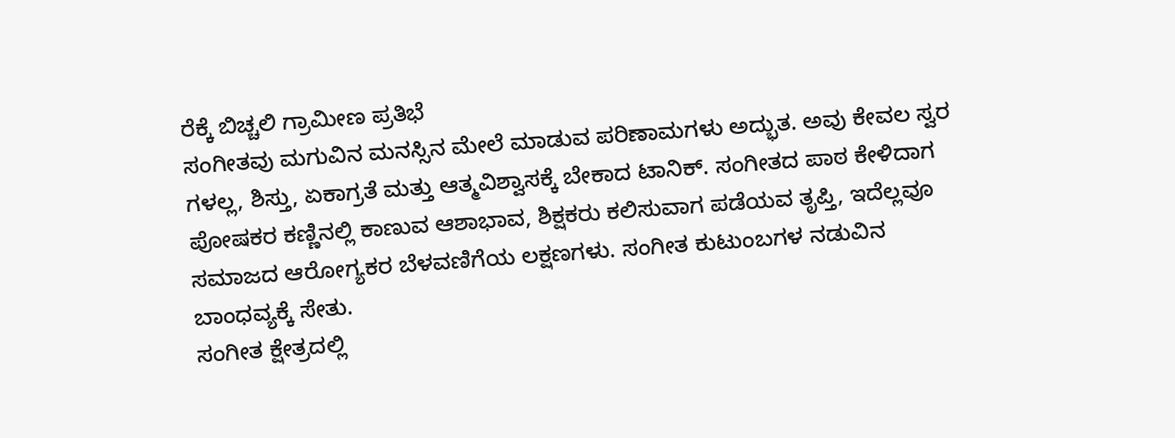ರೆಕ್ಕೆ ಬಿಚ್ಚಲಿ ಗ್ರಾಮೀಣ ಪ್ರತಿಭೆ
ಸಂಗೀತವು ಮಗುವಿನ ಮನಸ್ಸಿನ ಮೇಲೆ ಮಾಡುವ ಪರಿಣಾಮಗಳು ಅದ್ಭುತ. ಅವು ಕೇವಲ ಸ್ವರ ಗಳಲ್ಲ, ಶಿಸ್ತು, ಏಕಾಗ್ರತೆ ಮತ್ತು ಆತ್ಮವಿಶ್ವಾಸಕ್ಕೆ ಬೇಕಾದ ಟಾನಿಕ್. ಸಂಗೀತದ ಪಾಠ ಕೇಳಿದಾಗ ಪೋಷಕರ ಕಣ್ಣಿನಲ್ಲಿ ಕಾಣುವ ಆಶಾಭಾವ, ಶಿಕ್ಷಕರು ಕಲಿಸುವಾಗ ಪಡೆಯವ ತೃಪ್ತಿ, ಇದೆಲ್ಲವೂ ಸಮಾಜದ ಆರೋಗ್ಯಕರ ಬೆಳವಣಿಗೆಯ ಲಕ್ಷಣಗಳು. ಸಂಗೀತ ಕುಟುಂಬಗಳ ನಡುವಿನ ಬಾಂಧವ್ಯಕ್ಕೆ ಸೇತು.
ಸಂಗೀತ ಕ್ಷೇತ್ರದಲ್ಲಿ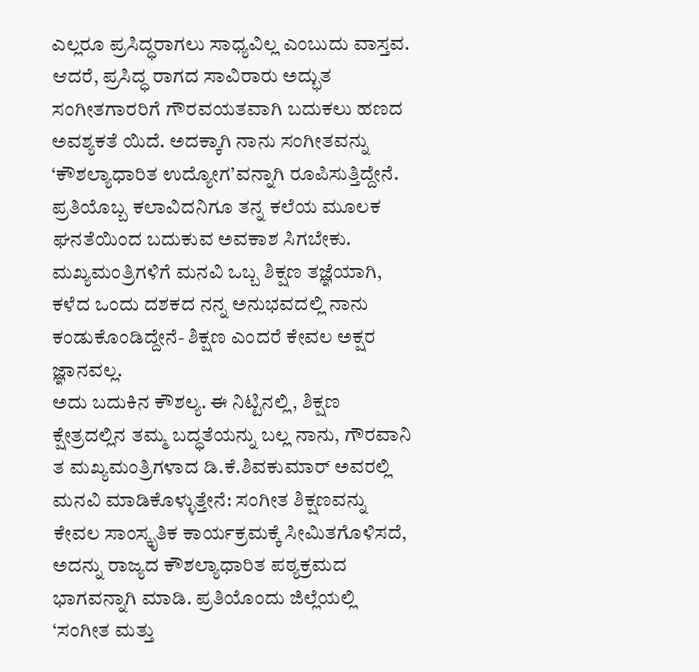ಎಲ್ಲರೂ ಪ್ರಸಿದ್ಧರಾಗಲು ಸಾಧ್ಯವಿಲ್ಲ ಎಂಬುದು ವಾಸ್ತವ. ಆದರೆ, ಪ್ರಸಿದ್ಧ ರಾಗದ ಸಾವಿರಾರು ಅದ್ಭುತ ಸಂಗೀತಗಾರರಿಗೆ ಗೌರವಯತವಾಗಿ ಬದುಕಲು ಹಣದ ಅವಶ್ಯಕತೆ ಯಿದೆ. ಅದಕ್ಕಾಗಿ ನಾನು ಸಂಗೀತವನ್ನು ‘ಕೌಶಲ್ಯಾಧಾರಿತ ಉದ್ಯೋಗ’ವನ್ನಾಗಿ ರೂಪಿಸುತ್ತಿದ್ದೇನೆ. ಪ್ರತಿಯೊಬ್ಬ ಕಲಾವಿದನಿಗೂ ತನ್ನ ಕಲೆಯ ಮೂಲಕ ಘನತೆಯಿಂದ ಬದುಕುವ ಅವಕಾಶ ಸಿಗಬೇಕು. ಮಖ್ಯಮಂತ್ರಿಗಳಿಗೆ ಮನವಿ ಒಬ್ಬ ಶಿಕ್ಷಣ ತಜ್ಞೆಯಾಗಿ, ಕಳೆದ ಒಂದು ದಶಕದ ನನ್ನ ಅನುಭವದಲ್ಲಿ ನಾನು ಕಂಡುಕೊಂಡಿದ್ದೇನೆ- ಶಿಕ್ಷಣ ಎಂದರೆ ಕೇವಲ ಅಕ್ಷರ ಜ್ಞಾನವಲ್ಲ.
ಅದು ಬದುಕಿನ ಕೌಶಲ್ಯ. ಈ ನಿಟ್ಟಿನಲ್ಲಿ, ಶಿಕ್ಷಣ ಕ್ಷೇತ್ರದಲ್ಲಿನ ತಮ್ಮ ಬದ್ಧತೆಯನ್ನು ಬಲ್ಲ ನಾನು, ಗೌರವಾನಿ ತ ಮಖ್ಯಮಂತ್ರಿಗಳಾದ ಡಿ.ಕೆ.ಶಿವಕುಮಾರ್ ಅವರಲ್ಲಿ ಮನವಿ ಮಾಡಿಕೊಳ್ಳುತ್ತೇನೆ: ಸಂಗೀತ ಶಿಕ್ಷಣವನ್ನು ಕೇವಲ ಸಾಂಸ್ಕೃತಿಕ ಕಾರ್ಯಕ್ರಮಕ್ಕೆ ಸೀಮಿತಗೊಳಿಸದೆ, ಅದನ್ನು ರಾಜ್ಯದ ಕೌಶಲ್ಯಾಧಾರಿತ ಪಠ್ಯಕ್ರಮದ ಭಾಗವನ್ನಾಗಿ ಮಾಡಿ. ಪ್ರತಿಯೊಂದು ಜಿಲ್ಲೆಯಲ್ಲಿ ‘ಸಂಗೀತ ಮತ್ತು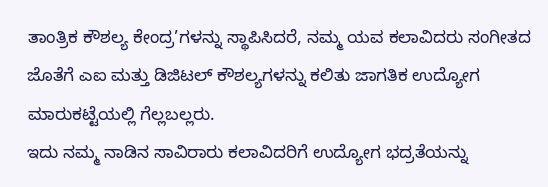ತಾಂತ್ರಿಕ ಕೌಶಲ್ಯ ಕೇಂದ್ರ’ಗಳನ್ನು ಸ್ಥಾಪಿಸಿದರೆ, ನಮ್ಮ ಯವ ಕಲಾವಿದರು ಸಂಗೀತದ ಜೊತೆಗೆ ಎಐ ಮತ್ತು ಡಿಜಿಟಲ್ ಕೌಶಲ್ಯಗಳನ್ನು ಕಲಿತು ಜಾಗತಿಕ ಉದ್ಯೋಗ ಮಾರುಕಟ್ಟೆಯಲ್ಲಿ ಗೆಲ್ಲಬಲ್ಲರು.
ಇದು ನಮ್ಮ ನಾಡಿನ ಸಾವಿರಾರು ಕಲಾವಿದರಿಗೆ ಉದ್ಯೋಗ ಭದ್ರತೆಯನ್ನು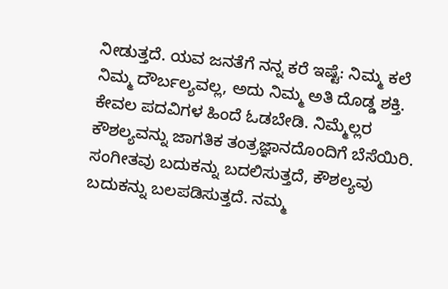ನೀಡುತ್ತದೆ. ಯವ ಜನತೆಗೆ ನನ್ನ ಕರೆ ಇಷ್ಟೆ: ನಿಮ್ಮ ಕಲೆ ನಿಮ್ಮ ದೌರ್ಬಲ್ಯವಲ್ಲ, ಅದು ನಿಮ್ಮ ಅತಿ ದೊಡ್ಡ ಶಕ್ತಿ. ಕೇವಲ ಪದವಿಗಳ ಹಿಂದೆ ಓಡಬೇಡಿ. ನಿಮ್ಮೆಲ್ಲರ ಕೌಶಲ್ಯವನ್ನು ಜಾಗತಿಕ ತಂತ್ರಜ್ಞಾನದೊಂದಿಗೆ ಬೆಸೆಯಿರಿ. ಸಂಗೀತವು ಬದುಕನ್ನು ಬದಲಿಸುತ್ತದೆ, ಕೌಶಲ್ಯವು ಬದುಕನ್ನು ಬಲಪಡಿಸುತ್ತದೆ. ನಮ್ಮ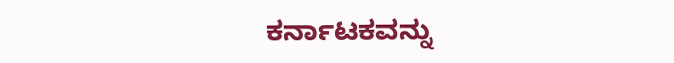ಕರ್ನಾಟಕವನ್ನು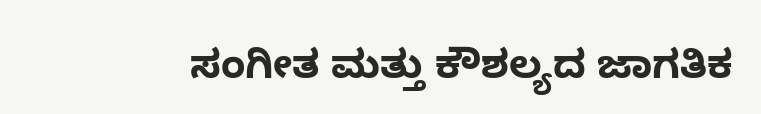ಸಂಗೀತ ಮತ್ತು ಕೌಶಲ್ಯದ ಜಾಗತಿಕ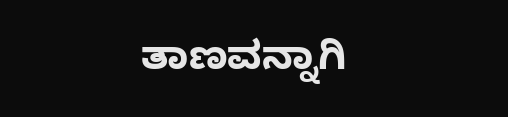ತಾಣವನ್ನಾಗಿ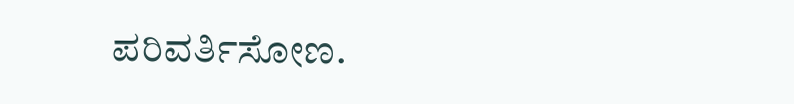ಪರಿವರ್ತಿಸೋಣ.